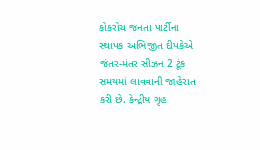કોકરોચ જનતા પાર્ટીના સ્થાપક અભિજીત દીપકેએ જંતર-મંતર સીઝન 2 ટૂંક સમયમાં લાવવાની જાહેરાત કરી છે. કેન્દ્રીય ગૃહ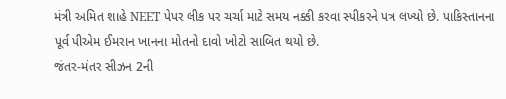મંત્રી અમિત શાહે NEET પેપર લીક પર ચર્ચા માટે સમય નક્કી કરવા સ્પીકરને પત્ર લખ્યો છે. પાકિસ્તાનના પૂર્વ પીએમ ઈમરાન ખાનના મોતનો દાવો ખોટો સાબિત થયો છે.
જંતર-મંતર સીઝન 2ની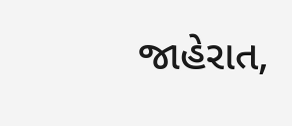જાહેરાત,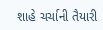શાહે ચર્ચાની તૈયારી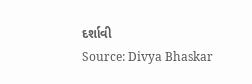દર્શાવી
Source: Divya Bhaskar